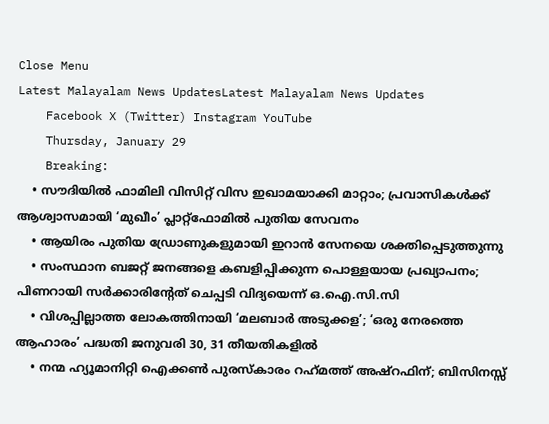Close Menu
Latest Malayalam News UpdatesLatest Malayalam News Updates
    Facebook X (Twitter) Instagram YouTube
    Thursday, January 29
    Breaking:
    • സൗദിയിൽ ഫാമിലി വിസിറ്റ് വിസ ഇഖാമയാക്കി മാറ്റാം; പ്രവാസികൾക്ക് ആശ്വാസമായി ‘മുഖീം’ പ്ലാറ്റ്‌ഫോമിൽ പുതിയ സേവനം
    • ആയിരം പുതിയ ഡ്രോണുകളുമായി ഇറാൻ സേനയെ ശക്തിപ്പെടുത്തുന്നു
    • സംസ്ഥാന ബജറ്റ് ജനങ്ങളെ കബളിപ്പിക്കുന്ന പൊള്ളയായ പ്രഖ്യാപനം; പിണറായി സർക്കാരിന്റേത് ചെപ്പടി വിദ്യയെന്ന് ഒ.ഐ.സി.സി
    • വിശപ്പില്ലാത്ത ലോകത്തിനായി ‘മലബാർ അടുക്കള’; ‘ഒരു നേരത്തെ ആഹാരം’ പദ്ധതി ജനുവരി 30, 31 തീയതികളിൽ
    • നന്മ ഹ്യൂമാനിറ്റി ഐക്കൺ പുരസ്കാരം റഹ്‌മത്ത് അഷ്‌റഫിന്; ബിസിനസ്സ്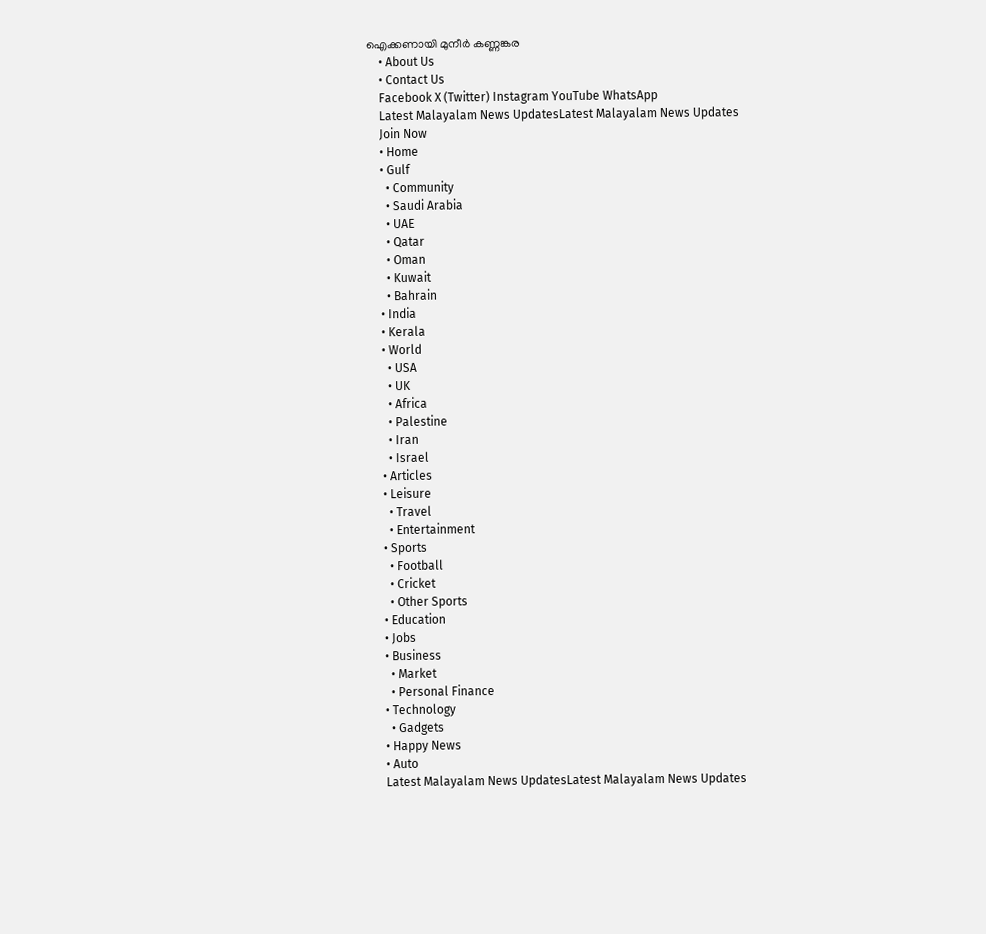ഐക്കണായി മുനീർ കണ്ണങ്കര
    • About Us
    • Contact Us
    Facebook X (Twitter) Instagram YouTube WhatsApp
    Latest Malayalam News UpdatesLatest Malayalam News Updates
    Join Now
    • Home
    • Gulf
      • Community
      • Saudi Arabia
      • UAE
      • Qatar
      • Oman
      • Kuwait
      • Bahrain
    • India
    • Kerala
    • World
      • USA
      • UK
      • Africa
      • Palestine
      • Iran
      • Israel
    • Articles
    • Leisure
      • Travel
      • Entertainment
    • Sports
      • Football
      • Cricket
      • Other Sports
    • Education
    • Jobs
    • Business
      • Market
      • Personal Finance
    • Technology
      • Gadgets
    • Happy News
    • Auto
    Latest Malayalam News UpdatesLatest Malayalam News Updates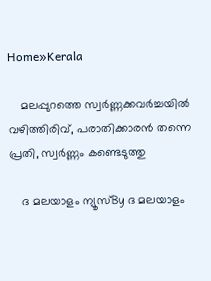Home»Kerala

    മലപ്പുറത്തെ സ്വർണ്ണക്കവർച്ചയിൽ വഴിത്തിരിവ്, പരാതിക്കാരൻ തന്നെ പ്രതി, സ്വർണ്ണം കണ്ടെടുത്തു

    ദ മലയാളം ന്യൂസ്By ദ മലയാളം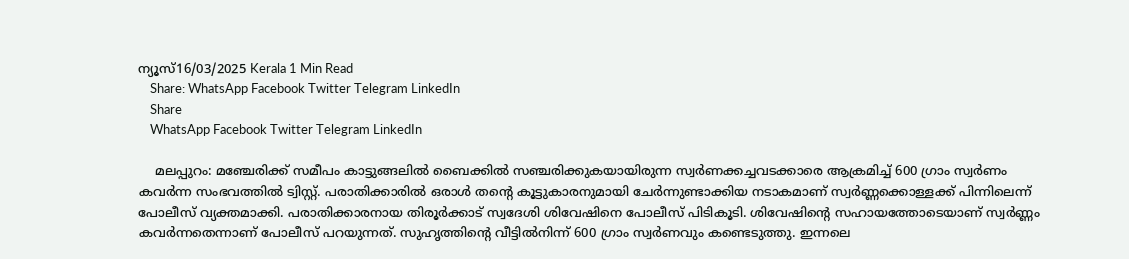ന്യൂസ്16/03/2025 Kerala 1 Min Read
    Share: WhatsApp Facebook Twitter Telegram LinkedIn
    Share
    WhatsApp Facebook Twitter Telegram LinkedIn

    മലപ്പുറം: മഞ്ചേരിക്ക് സമീപം കാട്ടുങ്ങലിൽ ബൈക്കിൽ സഞ്ചരിക്കുകയായിരുന്ന സ്വർണക്കച്ചവടക്കാരെ ആക്രമിച്ച് 600 ഗ്രാം സ്വർണം കവർന്ന സംഭവത്തിൽ ട്വിസ്റ്റ്. പരാതിക്കാരിൽ ഒരാൾ തന്റെ കൂട്ടുകാരനുമായി ചേർന്നുണ്ടാക്കിയ നടാകമാണ് സ്വർണ്ണക്കൊള്ളക്ക് പിന്നിലെന്ന് പോലീസ് വ്യക്തമാക്കി. പരാതിക്കാരനായ തിരൂർക്കാട് സ്വദേശി ശിവേഷിനെ പോലീസ് പിടികൂടി. ശിവേഷിന്റെ സഹായത്തോടെയാണ് സ്വർണ്ണം കവർന്നതെന്നാണ് പോലീസ് പറയുന്നത്. സുഹൃത്തിന്റെ വീട്ടിൽനിന്ന് 600 ഗ്രാം സ്വർണവും കണ്ടെടുത്തു. ഇന്നലെ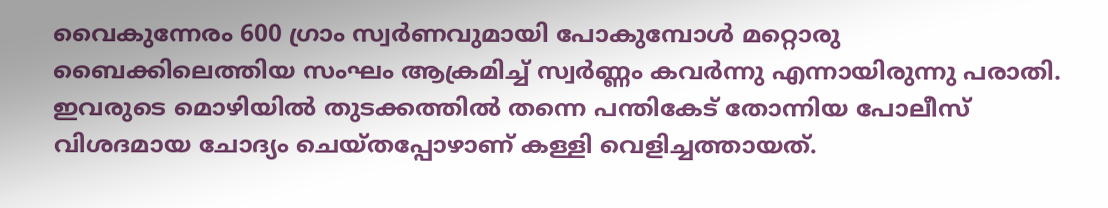വൈകുന്നേരം 600 ഗ്രാം സ്വർണവുമായി പോകുമ്പോൾ മറ്റൊരു ബൈക്കിലെത്തിയ സംഘം ആക്രമിച്ച് സ്വർണ്ണം കവർന്നു എന്നായിരുന്നു പരാതി. ഇവരുടെ മൊഴിയിൽ തുടക്കത്തിൽ തന്നെ പന്തികേട് തോന്നിയ പോലീസ് വിശദമായ ചോദ്യം ചെയ്തപ്പോഴാണ് കള്ളി വെളിച്ചത്തായത്.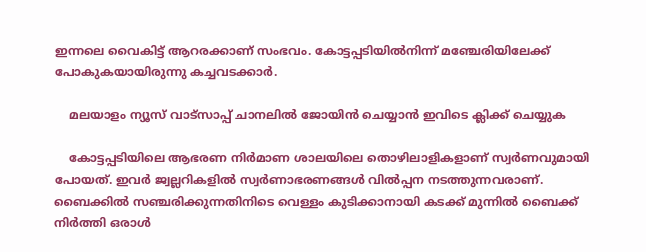ഇന്നലെ വൈകിട്ട് ആറരക്കാണ് സംഭവം. കോട്ടപ്പടിയിൽനിന്ന് മഞ്ചേരിയിലേക്ക് പോകുകയായിരുന്നു കച്ചവടക്കാർ.

    മലയാളം ന്യൂസ് വാട്സാപ്പ് ചാനലിൽ ജോയിൻ ചെയ്യാൻ ഇവിടെ ക്ലിക്ക് ചെയ്യുക

    കോട്ടപ്പടിയിലെ ആഭരണ നിർമാണ ശാലയിലെ തൊഴിലാളികളാണ് സ്വർണവുമായി പോയത്. ഇവർ ജ്വല്ലറികളിൽ സ്വർണാഭരണങ്ങൾ വിൽപ്പന നടത്തുന്നവരാണ്. ബൈക്കിൽ സഞ്ചരിക്കുന്നതിനിടെ വെള്ളം കുടിക്കാനായി കടക്ക് മുന്നിൽ ബൈക്ക് നിർത്തി ഒരാൾ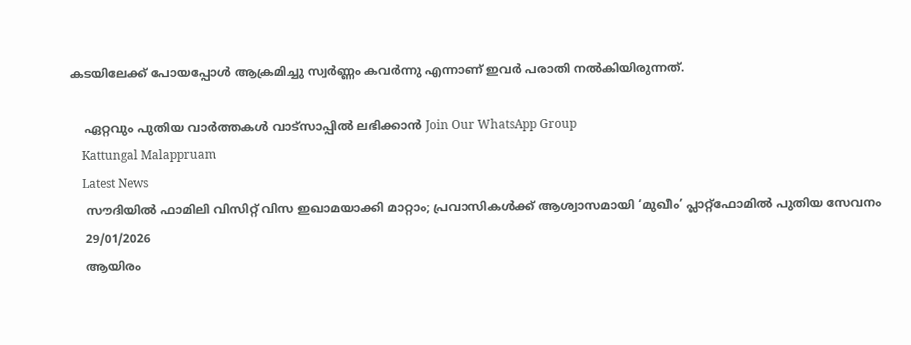കടയിലേക്ക് പോയപ്പോൾ ആക്രമിച്ചു സ്വർണ്ണം കവർന്നു എന്നാണ് ഇവർ പരാതി നൽകിയിരുന്നത്.

    ഏറ്റവും പുതിയ വാർത്തകൾ വാട്സാപ്പിൽ ലഭിക്കാൻ Join Our WhatsApp Group
    Kattungal Malappruam
    Latest News
    സൗദിയിൽ ഫാമിലി വിസിറ്റ് വിസ ഇഖാമയാക്കി മാറ്റാം; പ്രവാസികൾക്ക് ആശ്വാസമായി ‘മുഖീം’ പ്ലാറ്റ്‌ഫോമിൽ പുതിയ സേവനം
    29/01/2026
    ആയിരം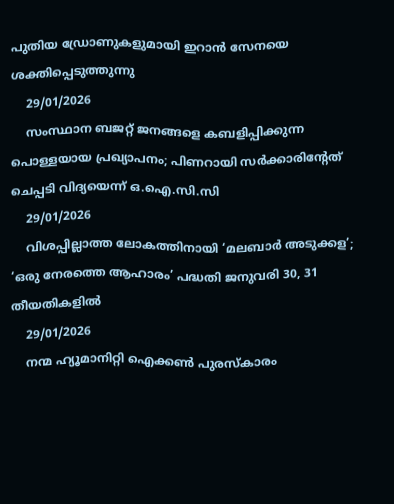പുതിയ ഡ്രോണുകളുമായി ഇറാൻ സേനയെ ശക്തിപ്പെടുത്തുന്നു
    29/01/2026
    സംസ്ഥാന ബജറ്റ് ജനങ്ങളെ കബളിപ്പിക്കുന്ന പൊള്ളയായ പ്രഖ്യാപനം; പിണറായി സർക്കാരിന്റേത് ചെപ്പടി വിദ്യയെന്ന് ഒ.ഐ.സി.സി
    29/01/2026
    വിശപ്പില്ലാത്ത ലോകത്തിനായി ‘മലബാർ അടുക്കള’; ‘ഒരു നേരത്തെ ആഹാരം’ പദ്ധതി ജനുവരി 30, 31 തീയതികളിൽ
    29/01/2026
    നന്മ ഹ്യൂമാനിറ്റി ഐക്കൺ പുരസ്കാരം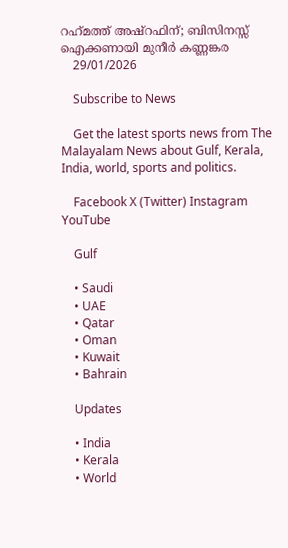റഹ്‌മത്ത് അഷ്‌റഫിന്; ബിസിനസ്സ് ഐക്കണായി മുനീർ കണ്ണങ്കര
    29/01/2026

    Subscribe to News

    Get the latest sports news from The Malayalam News about Gulf, Kerala, India, world, sports and politics.

    Facebook X (Twitter) Instagram YouTube

    Gulf

    • Saudi
    • UAE
    • Qatar
    • Oman
    • Kuwait
    • Bahrain

    Updates

    • India
    • Kerala
    • World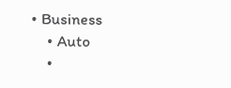• Business
    • Auto
    •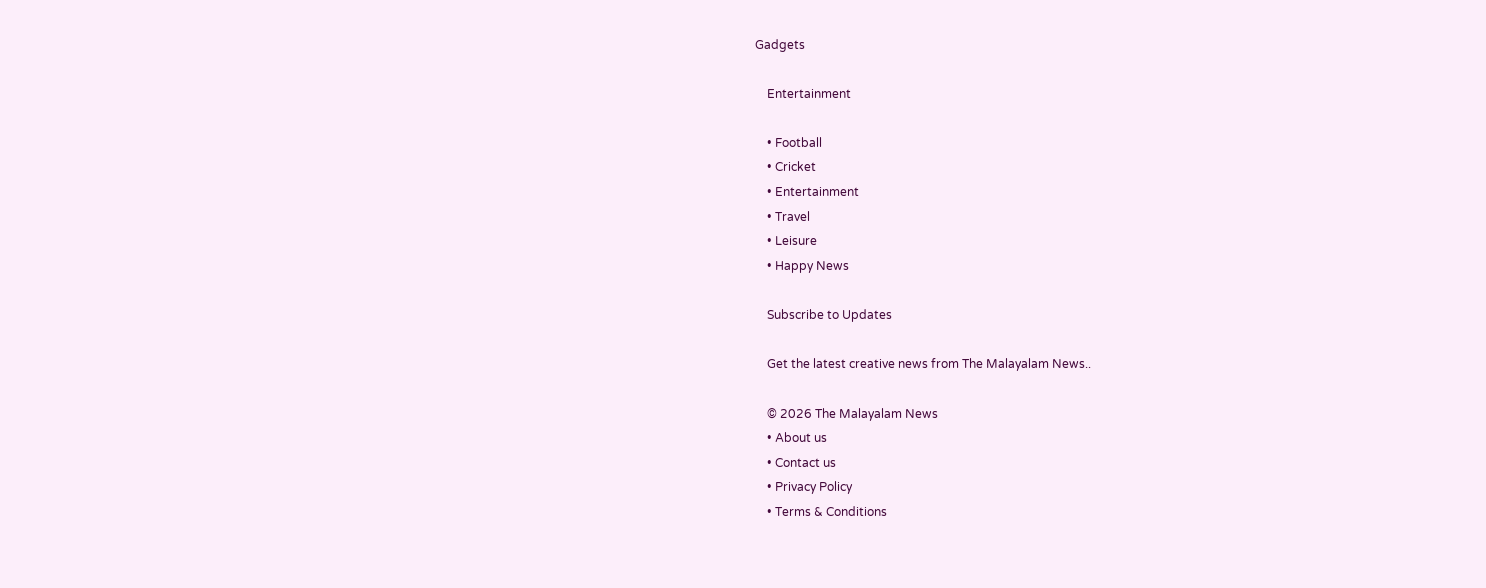Gadgets

    Entertainment

    • Football
    • Cricket
    • Entertainment
    • Travel
    • Leisure
    • Happy News

    Subscribe to Updates

    Get the latest creative news from The Malayalam News..

    © 2026 The Malayalam News
    • About us
    • Contact us
    • Privacy Policy
    • Terms & Conditions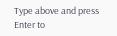Type above and press Enter to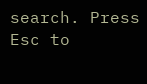search. Press Esc to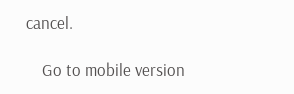cancel.

    Go to mobile version